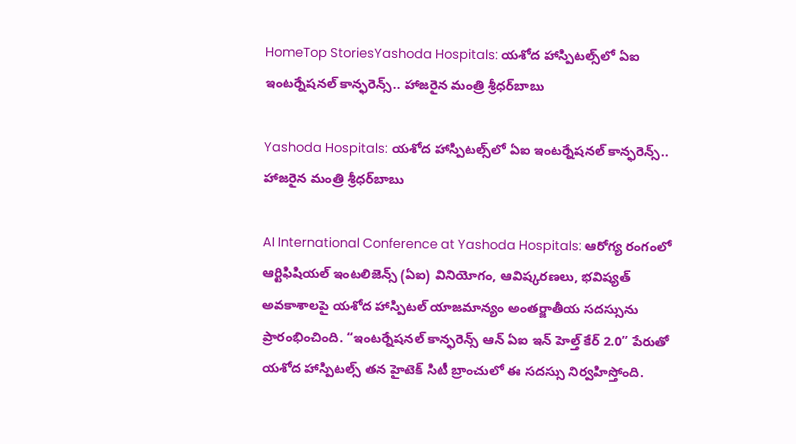HomeTop StoriesYashoda Hospitals: యశోద హాస్పిటల్స్‌లో ఏఐ ఇంటర్నేషనల్‌ కాన్ఫరెన్స్.. హాజరైన మంత్రి శ్రీధర్‌బాబు

Yashoda Hospitals: యశోద హాస్పిటల్స్‌లో ఏఐ ఇంటర్నేషనల్‌ కాన్ఫరెన్స్.. హాజరైన మంత్రి శ్రీధర్‌బాబు

AI International Conference at Yashoda Hospitals: ఆరోగ్య రంగంలో ఆర్టిఫిషియల్‌ ఇంటలిజెన్స్‌ (ఏఐ) వినియోగం, ఆవిష్కరణలు, భవిష్యత్ అవకాశాలపై యశోద హాస్పిటల్‌ యాజమాన్యం అంతర్జాతీయ సదస్సును ప్రారంభించింది. “ఇంటర్నేషనల్ కాన్ఫరెన్స్ ఆన్ ఏఐ ఇన్ హెల్త్ కేర్ 2.0” పేరుతో యశోద హాస్పిటల్స్‌ తన హైటెక్ సిటీ బ్రాంచులో ఈ సదస్సు నిర్వహిస్తోంది.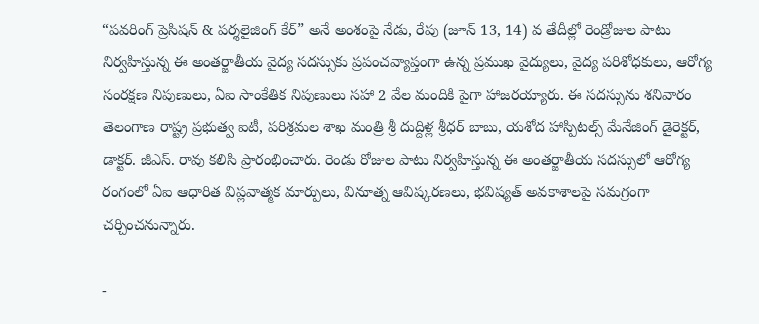“పవరింగ్ ప్రెసిషన్ & పర్శలైజింగ్ కేర్” అనే అంశంపై నేడు, రేపు (జూన్ 13, 14) వ తేదీల్లో రెండ్రోజుల పాటు నిర్వహిస్తున్న ఈ అంతర్జాతీయ వైద్య సదస్సుకు ప్రపంచవ్యాప్తంగా ఉన్న ప్రముఖ వైద్యులు, వైద్య పరిశోధకులు, ఆరోగ్య సంరక్షణ నిపుణులు, ఏఐ సాంకేతిక నిపుణులు సహా 2 వేల మందికి పైగా హాజరయ్యారు. ఈ సదస్సును శనివారం తెలంగాణ రాష్ట్ర ప్రభుత్వ ఐటీ, పరిశ్రమల శాఖ మంత్రి శ్రీ దుద్దిళ్ల శ్రీధర్ బాబు, యశోద హాస్పిటల్స్ మేనేజింగ్ డైరెక్టర్, డాక్టర్. జీఎస్. రావు కలిసి ప్రారంభించారు. రెండు రోజుల పాటు నిర్వహిస్తున్న ఈ అంతర్జాతీయ సదస్సులో ఆరోగ్య రంగంలో ఏఐ ఆధారిత విప్లవాత్మక మార్పులు, వినూత్న ఆవిష్కరణలు, భవిష్యత్ అవకాశాలపై సమగ్రంగా చర్చించనున్నారు.

-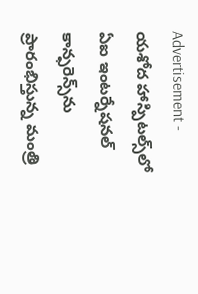Advertisement -
యశోద హాస్పిటల్స్‌లో ఏఐ ఇంటర్నేషనల్‌ కాన్ఫరెన్స్‌ను ప్రారంభిస్తున్న మంత్రి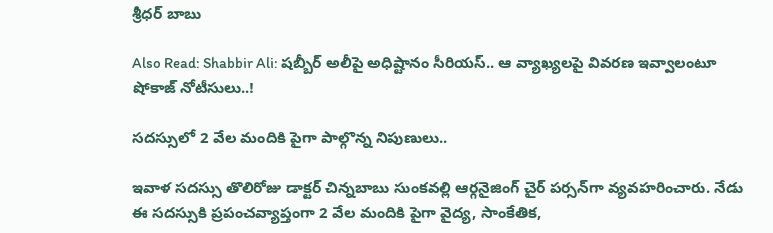శ్రీధర్‌ బాబు

Also Read: Shabbir Ali: షబ్బీర్‌ అలీపై అధిష్టానం సీరియస్‌.. ఆ వ్యాఖ్యలపై వివరణ ఇవ్వాలంటూ షోకాజ్ నోటీసులు..!

సదస్సులో 2 వేల మందికి పైగా పాల్గొన్న నిపుణులు..

ఇవాళ సదస్సు తొలిరోజు డాక్టర్ చిన్నబాబు సుంకవల్లి ఆర్గనైజింగ్ చైర్ పర్సన్‌‌గా వ్యవహరించారు. నేడు ఈ సదస్సుకి ప్రపంచవ్యాప్తంగా 2 వేల మందికి పైగా వైద్య, సాంకేతిక,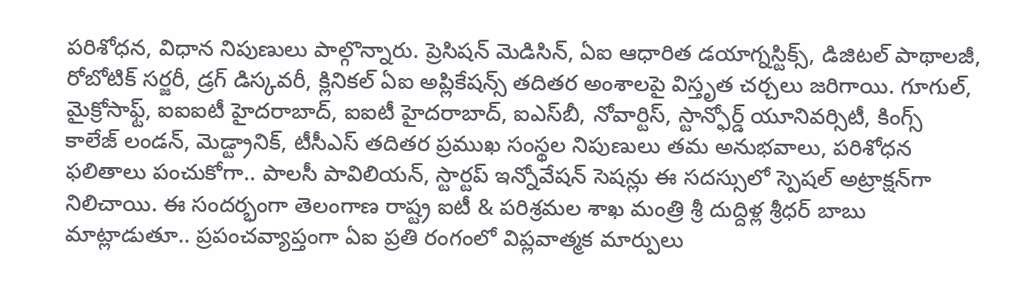పరిశోధన, విధాన నిపుణులు పాల్గొన్నారు. ప్రెసిషన్ మెడిసిన్, ఏఐ ఆధారిత డయాగ్నస్టిక్స్, డిజిటల్ పాథాలజీ, రోబోటిక్ సర్జరీ, డ్రగ్ డిస్కవరీ, క్లినికల్ ఏఐ అప్లికేషన్స్ తదితర అంశాలపై విస్తృత చర్చలు జరిగాయి. గూగుల్, మైక్రోసాఫ్ట్, ఐఐఐటీ హైదరాబాద్, ఐఐటీ హైదరాబాద్, ఐఎస్‌బీ, నోవార్టిస్, స్టాన్ఫోర్డ్ యూనివర్సిటీ, కింగ్స్ కాలేజ్ లండన్, మెడ్ట్రానిక్, టీసీఎస్ తదితర ప్రముఖ సంస్థల నిపుణులు తమ అనుభవాలు, పరిశోధన ఫలితాలు పంచుకోగా.. పాలసీ పావిలియన్, స్టార్టప్ ఇన్నోవేషన్ సెషన్లు ఈ సదస్సులో స్పెషల్‌ అట్రాక్షన్‌గా నిలిచాయి. ఈ సందర్భంగా తెలంగాణ రాష్ట్ర ఐటీ & పరిశ్రమల శాఖ మంత్రి శ్రీ దుద్దిళ్ల శ్రీధర్ బాబు మాట్లాడుతూ.. ప్రపంచవ్యాప్తంగా ఏఐ ప్రతి రంగంలో విప్లవాత్మక మార్పులు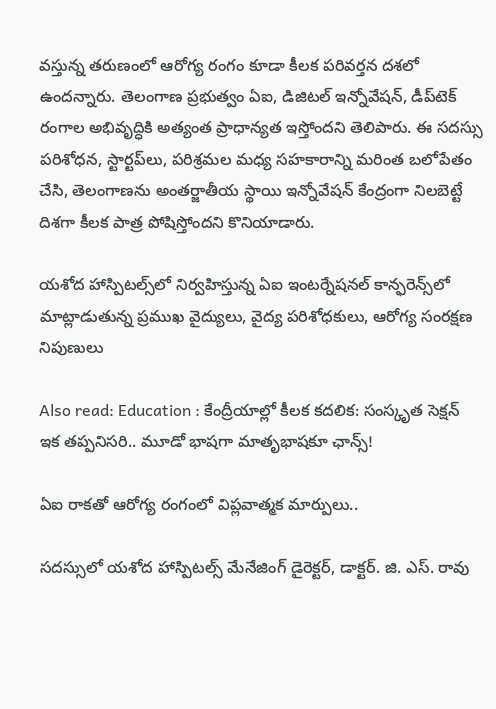వస్తున్న తరుణంలో ఆరోగ్య రంగం కూడా కీలక పరివర్తన దశలో ఉందన్నారు. తెలంగాణ ప్రభుత్వం ఏఐ, డిజిటల్ ఇన్నోవేషన్, డీప్‌టెక్ రంగాల అభివృద్ధికి అత్యంత ప్రాధాన్యత ఇస్తోందని తెలిపారు. ఈ సదస్సు పరిశోధన, స్టార్టప్‌లు, పరిశ్రమల మధ్య సహకారాన్ని మరింత బలోపేతం చేసి, తెలంగాణను అంతర్జాతీయ స్థాయి ఇన్నోవేషన్ కేంద్రంగా నిలబెట్టే దిశగా కీలక పాత్ర పోషిస్తోందని కొనియాడారు.

యశోద హాస్పిటల్స్‌లో నిర్వహిస్తున్న ఏఐ ఇంటర్నేషనల్‌ కాన్ఫరెన్స్‌లో మాట్లాడుతున్న ప్రముఖ వైద్యులు, వైద్య పరిశోధకులు, ఆరోగ్య సంరక్షణ నిపుణులు

Also read: Education : కేంద్రీయాల్లో కీలక కదలిక: సంస్కృత సెక్షన్ ఇక తప్పనిసరి.. మూడో భాషగా మాతృభాషకూ ఛాన్స్!

ఏఐ రాకతో ఆరోగ్య రంగంలో విప్లవాత్మక మార్పులు..

సదస్సులో యశోద హాస్పిటల్స్ మేనేజింగ్ డైరెక్టర్, డాక్టర్. జి. ఎస్. రావు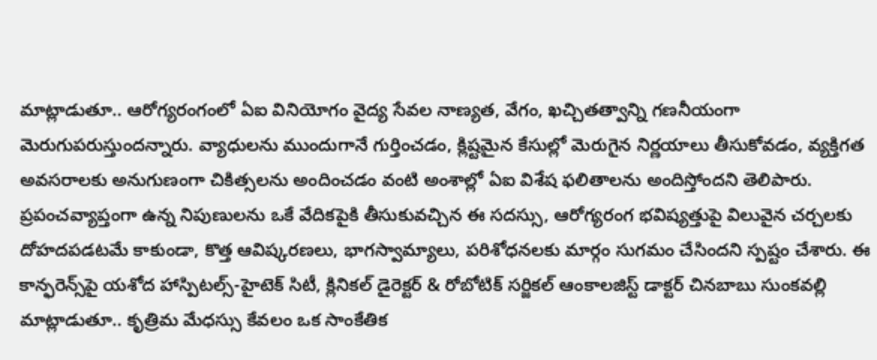మాట్లాడుతూ.. ఆరోగ్యరంగంలో ఏఐ వినియోగం వైద్య సేవల నాణ్యత, వేగం, ఖచ్చితత్వాన్ని గణనీయంగా మెరుగుపరుస్తుందన్నారు. వ్యాధులను ముందుగానే గుర్తించడం, క్లిష్టమైన కేసుల్లో మెరుగైన నిర్ణయాలు తీసుకోవడం, వ్యక్తిగత అవసరాలకు అనుగుణంగా చికిత్సలను అందించడం వంటి అంశాల్లో ఏఐ విశేష ఫలితాలను అందిస్తోందని తెలిపారు. ప్రపంచవ్యాప్తంగా ఉన్న నిపుణులను ఒకే వేదికపైకి తీసుకువచ్చిన ఈ సదస్సు, ఆరోగ్యరంగ భవిష్యత్తుపై విలువైన చర్చలకు దోహదపడటమే కాకుండా, కొత్త ఆవిష్కరణలు, భాగస్వామ్యాలు, పరిశోధనలకు మార్గం సుగమం చేసిందని స్పష్టం చేశారు. ఈ కాన్ఫరెన్స్‌పై యశోద హాస్పిటల్స్-హైటెక్ సిటీ, క్లినికల్ డైరెక్టర్ & రోబోటిక్ సర్జికల్ ఆంకాలజిస్ట్ డాక్టర్ చినబాబు సుంకవల్లి మాట్లాడుతూ.. కృత్రిమ మేధస్సు కేవలం ఒక సాంకేతిక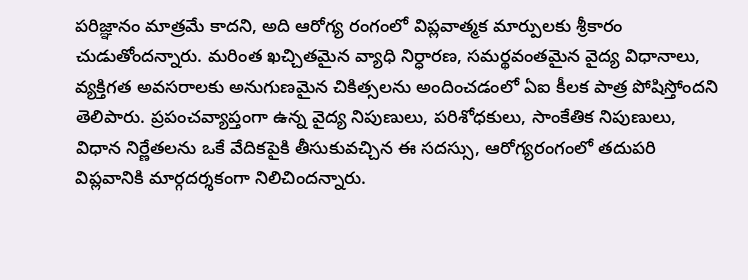పరిజ్ఞానం మాత్రమే కాదని, అది ఆరోగ్య రంగంలో విప్లవాత్మక మార్పులకు శ్రీకారం చుడుతోందన్నారు. మరింత ఖచ్చితమైన వ్యాధి నిర్ధారణ, సమర్థవంతమైన వైద్య విధానాలు, వ్యక్తిగత అవసరాలకు అనుగుణమైన చికిత్సలను అందించడంలో ఏఐ కీలక పాత్ర పోషిస్తోందని తెలిపారు. ప్రపంచవ్యాప్తంగా ఉన్న వైద్య నిపుణులు, పరిశోధకులు, సాంకేతిక నిపుణులు, విధాన నిర్ణేతలను ఒకే వేదికపైకి తీసుకువచ్చిన ఈ సదస్సు, ఆరోగ్యరంగంలో తదుపరి విప్లవానికి మార్గదర్శకంగా నిలిచిందన్నారు.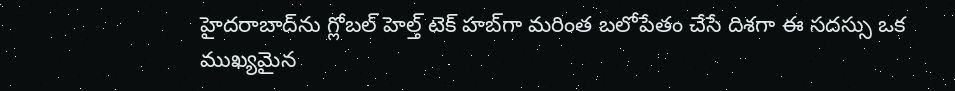హైదరాబాద్‌ను గ్లోబల్ హెల్త్ టెక్ హబ్‌గా మరింత బలోపేతం చేసే దిశగా ఈ సదస్సు ఒక ముఖ్యమైన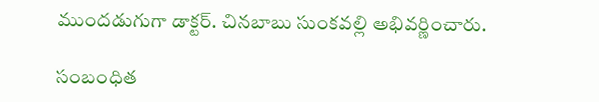ముందడుగుగా డాక్టర్. చినబాబు సుంకవల్లి అభివర్ణించారు.

సంబంధిత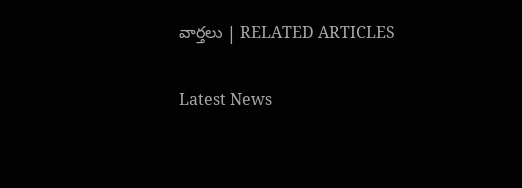వార్తలు | RELATED ARTICLES

Latest News